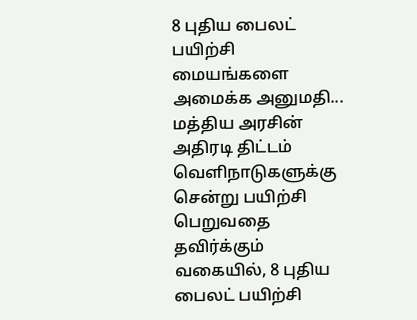8 புதிய பைலட் பயிற்சி மையங்களை அமைக்க அனுமதி... மத்திய அரசின் அதிரடி திட்டம்
வெளிநாடுகளுக்கு சென்று பயிற்சி பெறுவதை தவிர்க்கும் வகையில், 8 புதிய பைலட் பயிற்சி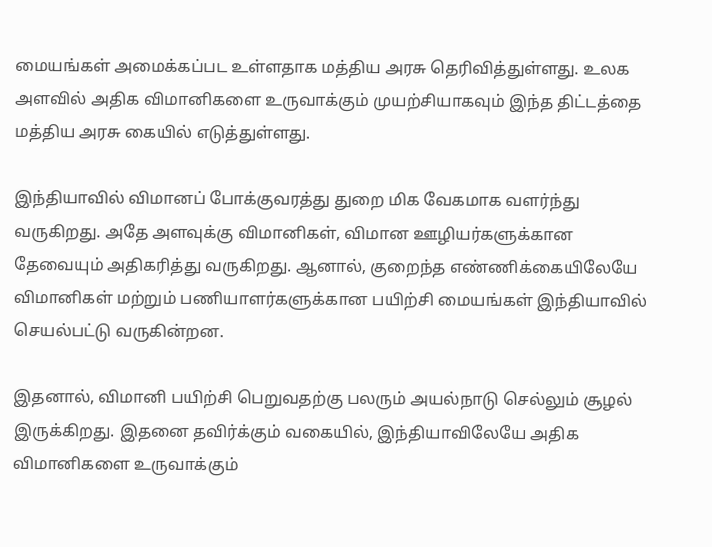மையங்கள் அமைக்கப்பட உள்ளதாக மத்திய அரசு தெரிவித்துள்ளது. உலக அளவில் அதிக விமானிகளை உருவாக்கும் முயற்சியாகவும் இந்த திட்டத்தை மத்திய அரசு கையில் எடுத்துள்ளது.

இந்தியாவில் விமானப் போக்குவரத்து துறை மிக வேகமாக வளர்ந்து வருகிறது. அதே அளவுக்கு விமானிகள், விமான ஊழியர்களுக்கான தேவையும் அதிகரித்து வருகிறது. ஆனால், குறைந்த எண்ணிக்கையிலேயே விமானிகள் மற்றும் பணியாளர்களுக்கான பயிற்சி மையங்கள் இந்தியாவில் செயல்பட்டு வருகின்றன.

இதனால், விமானி பயிற்சி பெறுவதற்கு பலரும் அயல்நாடு செல்லும் சூழல் இருக்கிறது. இதனை தவிர்க்கும் வகையில், இந்தியாவிலேயே அதிக விமானிகளை உருவாக்கும்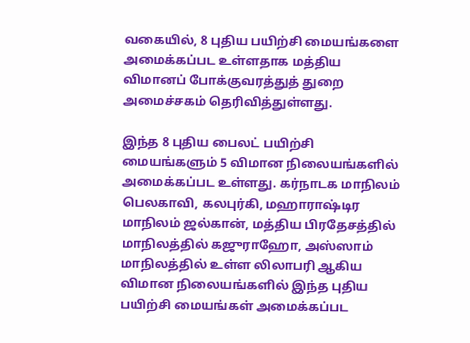வகையில், 8 புதிய பயிற்சி மையங்களை அமைக்கப்பட உள்ளதாக மத்திய விமானப் போக்குவரத்துத் துறை அமைச்சகம் தெரிவித்துள்ளது.

இந்த 8 புதிய பைலட் பயிற்சி மையங்களும் 5 விமான நிலையங்களில் அமைக்கப்பட உள்ளது. கர்நாடக மாநிலம் பெலகாவி, கலபுர்கி, மஹாராஷ்டிர மாநிலம் ஜல்கான், மத்திய பிரதேசத்தில் மாநிலத்தில் கஜுராஹோ, அஸ்ஸாம் மாநிலத்தில் உள்ள லிலாபரி ஆகிய விமான நிலையங்களில் இந்த புதிய பயிற்சி மையங்கள் அமைக்கப்பட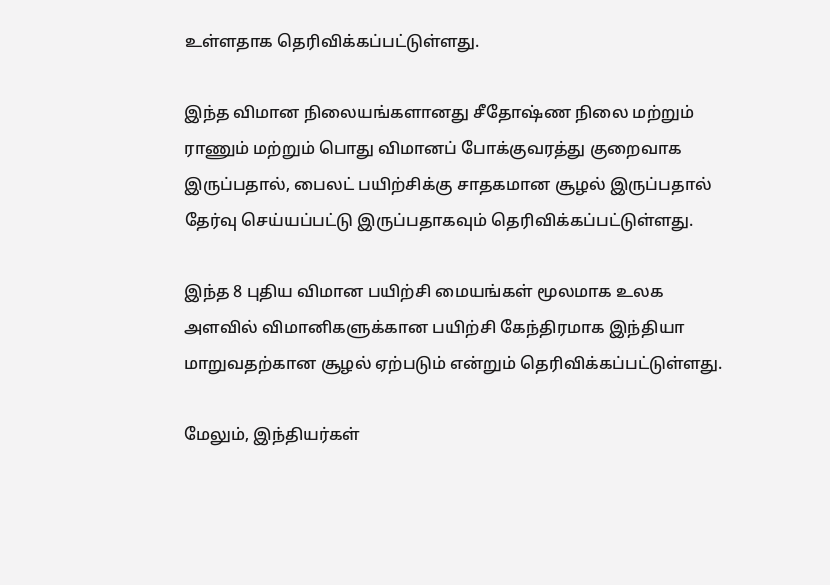உள்ளதாக தெரிவிக்கப்பட்டுள்ளது.

இந்த விமான நிலையங்களானது சீதோஷ்ண நிலை மற்றும் ராணும் மற்றும் பொது விமானப் போக்குவரத்து குறைவாக இருப்பதால், பைலட் பயிற்சிக்கு சாதகமான சூழல் இருப்பதால் தேர்வு செய்யப்பட்டு இருப்பதாகவும் தெரிவிக்கப்பட்டுள்ளது.

இந்த 8 புதிய விமான பயிற்சி மையங்கள் மூலமாக உலக அளவில் விமானிகளுக்கான பயிற்சி கேந்திரமாக இந்தியா மாறுவதற்கான சூழல் ஏற்படும் என்றும் தெரிவிக்கப்பட்டுள்ளது.

மேலும், இந்தியர்கள்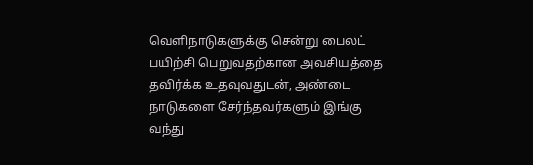வெளிநாடுகளுக்கு சென்று பைலட் பயிற்சி பெறுவதற்கான அவசியத்தை தவிர்க்க உதவுவதுடன், அண்டை நாடுகளை சேர்ந்தவர்களும் இங்கு வந்து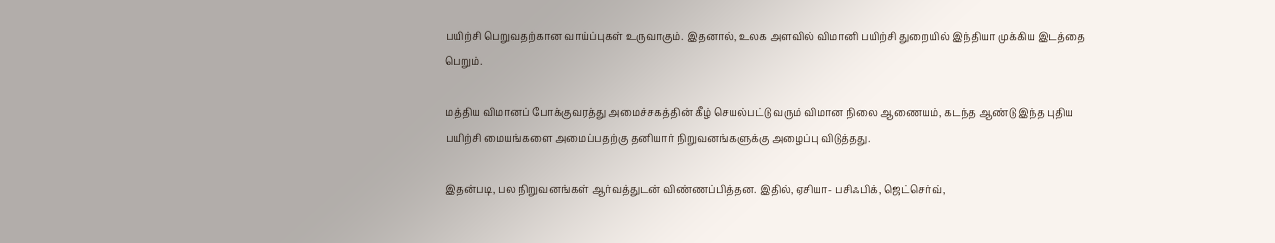பயிற்சி பெறுவதற்கான வாய்ப்புகள் உருவாகும். இதனால், உலக அளவில் விமானி பயிற்சி துறையில் இந்தியா முக்கிய இடத்தை பெறும்.

மத்திய விமானப் போக்குவரத்து அமைச்சகத்தின் கீழ் செயல்பட்டு வரும் விமான நிலை ஆணையம், கடந்த ஆண்டு இந்த புதிய பயிற்சி மையங்களை அமைப்பதற்கு தனியார் நிறுவனங்களுக்கு அழைப்பு விடுத்தது.

இதன்படி, பல நிறுவனங்கள் ஆர்வத்துடன் விண்ணப்பித்தன. இதில், ஏசியா- பசிஃபிக், ஜெட்செர்வ்,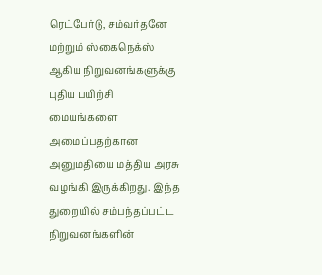ரெட்பேர்டு, சம்வர்தனே மற்றும் ஸ்கைநெக்ஸ் ஆகிய நிறுவனங்களுக்கு புதிய பயிற்சி மையங்களை அமைப்பதற்கான அனுமதியை மத்திய அரசு வழங்கி இருக்கிறது. இந்த துறையில் சம்பந்தப்பட்ட நிறுவனங்களின்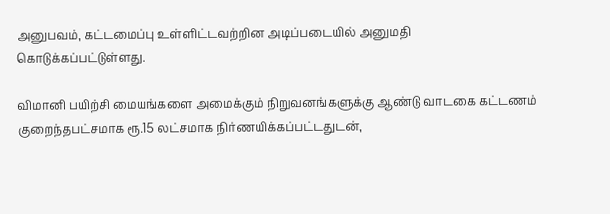அனுபவம், கட்டமைப்பு உள்ளிட்டவற்றின அடிப்படையில் அனுமதி கொடுக்கப்பட்டுள்ளது.

விமானி பயிற்சி மையங்களை அமைக்கும் நிறுவனங்களுக்கு ஆண்டு வாடகை கட்டணம் குறைந்தபட்சமாக ரூ.15 லட்சமாக நிர்ணயிக்கப்பட்டதுடன்,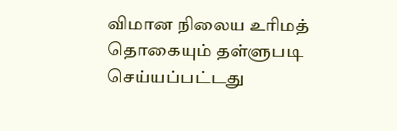விமான நிலைய உரிமத் தொகையும் தள்ளுபடி செய்யப்பட்டது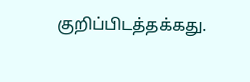குறிப்பிடத்தக்கது.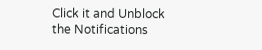Click it and Unblock the Notifications